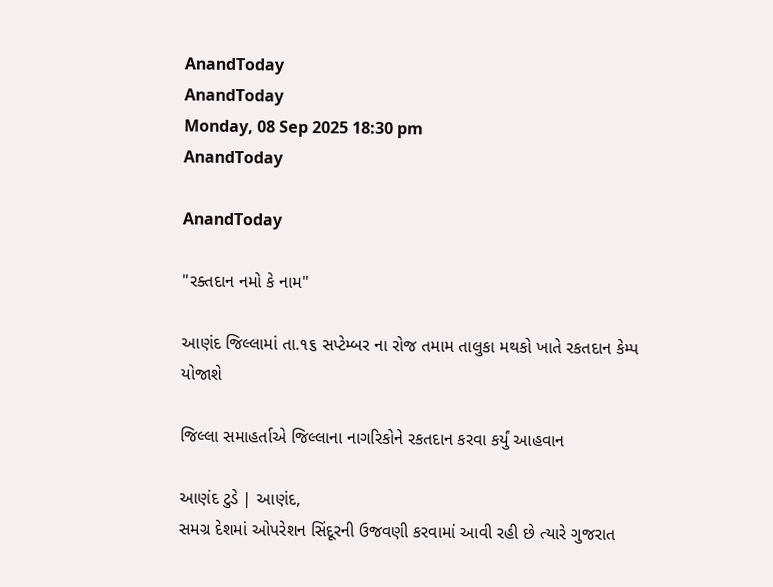AnandToday
AnandToday
Monday, 08 Sep 2025 18:30 pm
AnandToday

AnandToday

"રક્તદાન નમો કે નામ"

આણંદ જિલ્લામાં તા.૧૬ સપ્ટેમ્બર ના રોજ તમામ તાલુકા મથકો ખાતે રકતદાન કેમ્પ યોજાશે

જિલ્લા સમાહર્તાએ જિલ્લાના નાગરિકોને રકતદાન કરવા કર્યું આહવાન

આણંદ ટુડે | આણંદ,
સમગ્ર દેશમાં ઓપરેશન સિંદૂરની ઉજવણી કરવામાં આવી રહી છે ત્યારે ગુજરાત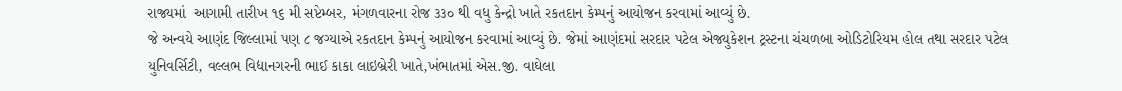રાજ્યમાં  આગામી તારીખ ૧૬ મી સપ્ટેમ્બર, મંગળવારના રોજ ૩૩૦ થી વધુ કેન્દ્રો ખાતે રકતદાન કેમ્પનું આયોજન કરવામાં આવ્યું છે.
જે અન્વયે આણંદ જિલ્લામાં પણ ૮ જગ્યાએ રકતદાન કેમ્પનું આયોજન કરવામાં આવ્યું છે. જેમાં આણંદમાં સરદાર પટેલ એજ્યુકેશન ટ્રસ્ટના ચંચળબા ઓડિટોરિયમ હોલ તથા સરદાર પટેલ યુનિવર્સિટી, વલ્લભ વિદ્યાનગરની ભાઈ કાકા લાઇબ્રેરી ખાતે,ખંભાતમાં એસ.જી. વાઘેલા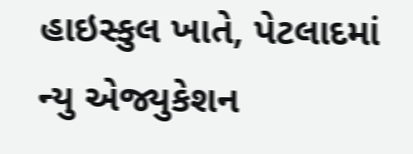હાઇસ્કુલ ખાતે, પેટલાદમાં ન્યુ એજ્યુકેશન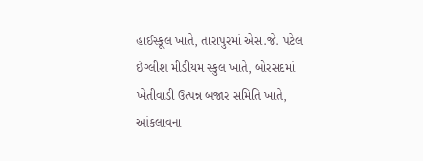હાઈસ્કૂલ ખાતે, તારાપુરમાં એસ.જે. પટેલ ઇંગ્લીશ મીડીયમ સ્કુલ ખાતે, બોરસદમાં ખેતીવાડી ઉત્પન્ન બજાર સમિતિ ખાતે, આંકલાવના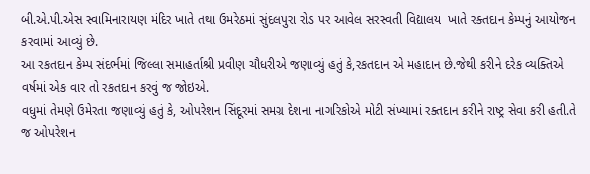બી.એ.પી.એસ સ્વામિનારાયણ મંદિર ખાતે તથા ઉમરેઠમાં સુંદલપુરા રોડ પર આવેલ સરસ્વતી વિદ્યાલય  ખાતે રક્તદાન કેમ્પનું આયોજન કરવામાં આવ્યું છે.
આ રકતદાન કેમ્પ સંદર્ભમાં જિલ્લા સમાહર્તાશ્રી પ્રવીણ ચૌધરીએ જણાવ્યું હતું કે,રકતદાન એ મહાદાન છે.જેથી કરીને દરેક વ્યક્તિએ વર્ષમાં એક વાર તો રકતદાન કરવું જ જોઇએ.
વધુમાં તેમણે ઉમેરતા જણાવ્યું હતું કે, ઓપરેશન સિંદૂરમાં સમગ્ર દેશના નાગરિકોએ મોટી સંખ્યામાં રક્તદાન કરીને રાષ્ટ્ર સેવા કરી હતી.તે જ ઓપરેશન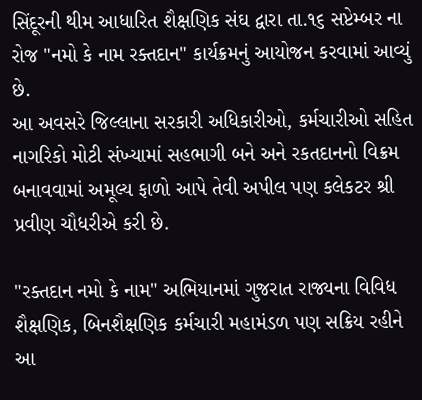સિંદૂરની થીમ આધારિત શૈક્ષણિક સંઘ દ્વારા તા.૧૬ સપ્ટેમ્બર ના રોજ "નમો કે નામ રક્તદાન" કાર્યક્રમનું આયોજન કરવામાં આવ્યું છે.
આ અવસરે જિલ્લાના સરકારી અધિકારીઓ, કર્મચારીઓ સહિત નાગરિકો મોટી સંખ્યામાં સહભાગી બને અને રકતદાનનો વિક્રમ બનાવવામાં અમૂલ્ય ફાળો આપે તેવી અપીલ પણ કલેકટર શ્રી પ્રવીણ ચૌધરીએ કરી છે.

"રક્તદાન નમો કે નામ" અભિયાનમાં ગુજરાત રાજ્યના વિવિધ શૈક્ષણિક, બિનશૈક્ષણિક કર્મચારી મહામંડળ પણ સક્રિય રહીને આ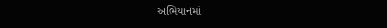અભિયાનમાં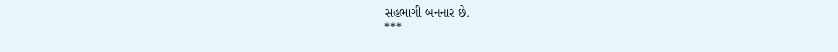સહભાગી બનનાર છે.
***